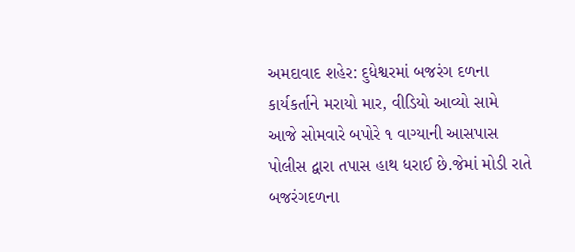અમદાવાદ શહેર: દુધેશ્વરમાં બજરંગ દળના કાર્યકર્તાને મરાયો માર, વીડિયો આવ્યો સામે
આજે સોમવારે બપોરે ૧ વાગ્યાની આસપાસ પોલીસ દ્વારા તપાસ હાથ ધરાઈ છે.જેમાં મોડી રાતે બજરંગદળના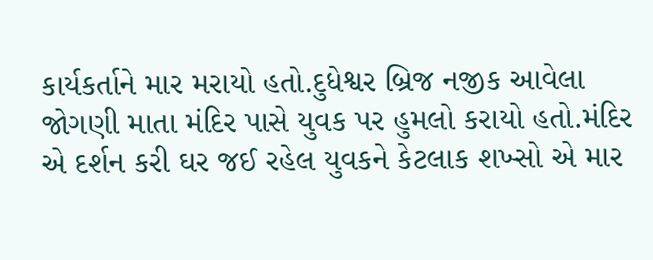કાર્યકર્તાને માર મરાયો હતો.દુધેશ્વર બ્રિજ નજીક આવેલા જોગણી માતા મંદિર પાસે યુવક પર હુમલો કરાયો હતો.મંદિર એ દર્શન કરી ઘર જઈ રહેલ યુવકને કેટલાક શખ્સો એ માર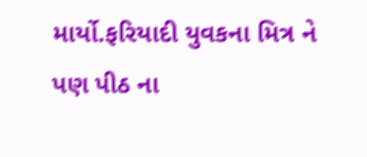માર્યો.ફરિયાદી યુવકના મિત્ર ને પણ પીઠ ના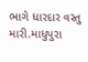ભાગે ધારદાર વસ્તુ મારી.માધુપુરા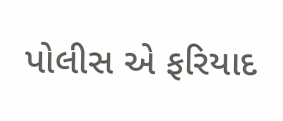પોલીસ એ ફરિયાદ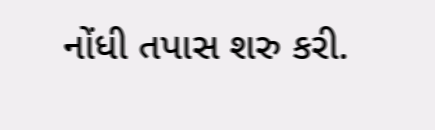નોંધી તપાસ શરુ કરી.